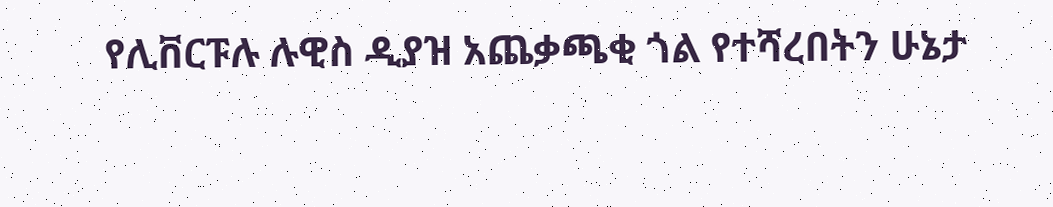የሊቨርፑሉ ሉዊስ ዲያዝ አጨቃጫቂ ጎል የተሻረበትን ሁኔታ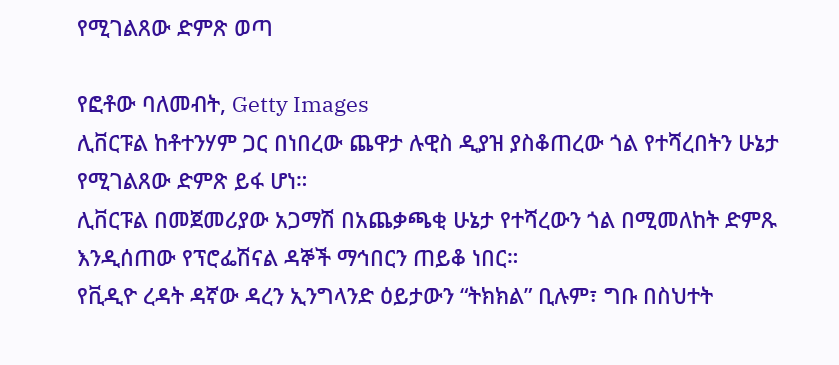የሚገልጸው ድምጽ ወጣ

የፎቶው ባለመብት, Getty Images
ሊቨርፑል ከቶተንሃም ጋር በነበረው ጨዋታ ሉዊስ ዲያዝ ያስቆጠረው ጎል የተሻረበትን ሁኔታ የሚገልጸው ድምጽ ይፋ ሆነ።
ሊቨርፑል በመጀመሪያው አጋማሽ በአጨቃጫቂ ሁኔታ የተሻረውን ጎል በሚመለከት ድምጹ እንዲሰጠው የፕሮፌሽናል ዳኞች ማኅበርን ጠይቆ ነበር።
የቪዲዮ ረዳት ዳኛው ዳረን ኢንግላንድ ዕይታውን “ትክክል” ቢሉም፣ ግቡ በስህተት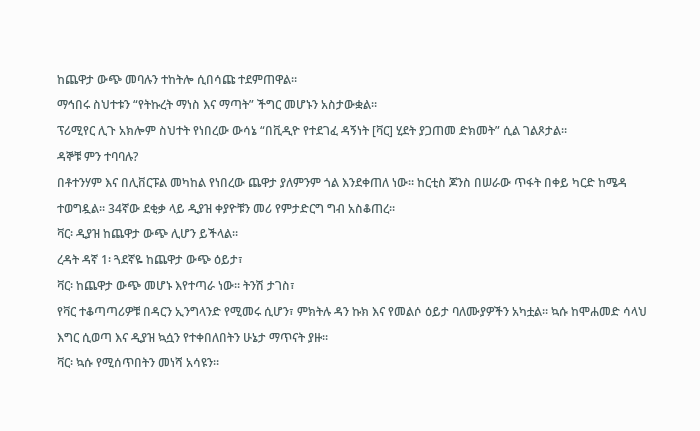ከጨዋታ ውጭ መባሉን ተከትሎ ሲበሳጩ ተደምጠዋል።
ማኅበሩ ስህተቱን “የትኩረት ማነስ እና ማጣት” ችግር መሆኑን አስታውቋል።
ፕሪሚየር ሊጉ አክሎም ስህተት የነበረው ውሳኔ “በቪዲዮ የተደገፈ ዳኝነት [ቫር] ሂደት ያጋጠመ ድክመት” ሲል ገልጾታል።
ዳኞቹ ምን ተባባሉ?
በቶተንሃም እና በሊቨርፑል መካከል የነበረው ጨዋታ ያለምንም ጎል እንደቀጠለ ነው። ከርቲስ ጆንስ በሠራው ጥፋት በቀይ ካርድ ከሜዳ ተወግዷል። 34ኛው ደቂቃ ላይ ዲያዝ ቀያዮቹን መሪ የምታድርግ ግብ አስቆጠረ።
ቫር፡ ዲያዝ ከጨዋታ ውጭ ሊሆን ይችላል።
ረዳት ዳኛ 1፡ ጓደኛዬ ከጨዋታ ውጭ ዕይታ፣
ቫር፡ ከጨዋታ ውጭ መሆኑ እየተጣራ ነው። ትንሽ ታገስ፣
የቫር ተቆጣጣሪዎቹ በዳርን ኢንግላንድ የሚመሩ ሲሆን፣ ምክትሉ ዳን ኩክ እና የመልሶ ዕይታ ባለሙያዎችን አካቷል። ኳሱ ከሞሐመድ ሳላህ እግር ሲወጣ እና ዲያዝ ኳሷን የተቀበለበትን ሁኔታ ማጥናት ያዙ።
ቫር፡ ኳሱ የሚሰጥበትን መነሻ አሳዩን።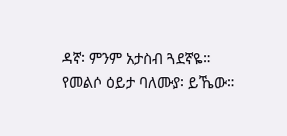ዳኛ፡ ምንም አታስብ ጓደኛዬ።
የመልሶ ዕይታ ባለሙያ፡ ይኼው።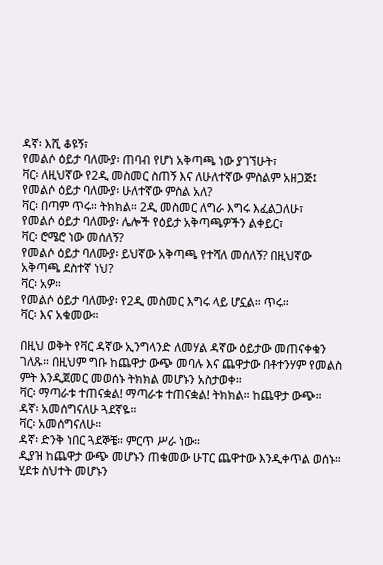ዳኛ፡ እሺ ቆዩኝ፣
የመልሶ ዕይታ ባለሙያ፡ ጠባብ የሆነ አቅጣጫ ነው ያገኘሁት፣
ቫር፡ ለዚህኛው የ2ዲ መስመር ስጠኝ እና ለሁለተኛው ምስልም አዘጋጅ፤
የመልሶ ዕይታ ባለሙያ፡ ሁለተኛው ምስል አለ?
ቫር፡ በጣም ጥሩ። ትክክል። 2ዲ መስመር ለግራ እግሩ እፈልጋለሁ፣
የመልሶ ዕይታ ባለሙያ፡ ሌሎች የዕይታ አቅጣጫዎችን ልቀይር፣
ቫር፡ ሮሜሮ ነው መሰለኝ?
የመልሶ ዕይታ ባለሙያ፡ ይህኛው አቅጣጫ የተሻለ መሰለኝ? በዚህኛው አቅጣጫ ደስተኛ ነህ?
ቫር፡ አዎ።
የመልሶ ዕይታ ባለሙያ፡ የ2ዲ መስመር እግሩ ላይ ሆኗል። ጥሩ።
ቫር፡ እና አቁመው።

በዚህ ወቅት የቫር ዳኛው ኢንግላንድ ለመሃል ዳኛው ዕይታው መጠናቀቁን ገለጹ። በዚህም ግቡ ከጨዋታ ውጭ መባሉ እና ጨዋታው በቶተንሃም የመልስ ምት እንዲጀመር መወሰኑ ትክክል መሆኑን አስታወቀ።
ቫር፡ ማጣራቱ ተጠናቋል! ማጣራቱ ተጠናቋል! ትክክል። ከጨዋታ ውጭ።
ዳኛ፡ አመሰግናለሁ ጓደኛዬ።
ቫር፡ አመሰግናለሁ።
ዳኛ፡ ድንቅ ነበር ጓደኞቼ። ምርጥ ሥራ ነው።
ዲያዝ ከጨዋታ ውጭ መሆኑን ጠቁመው ሁፐር ጨዋተው እንዲቀጥል ወሰኑ።
ሂደቱ ስህተት መሆኑን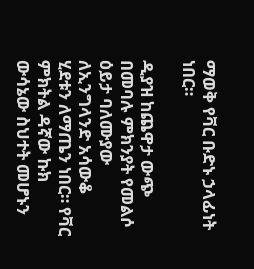ማወቅ የቫር ቡድኑ ኃላፊነት ነበር።

ዲያዝ ከጨዋታ ውጭ በመባሉ ምክንያት የመልሶ ዕይታ ባለሙያው ለኢንግላንድ አሳውቆ ሂደቱን ለማጤን ነበር። የቫር ምክትል ዳኛው ኩክ ውሳኔው ስህተት መሆኑን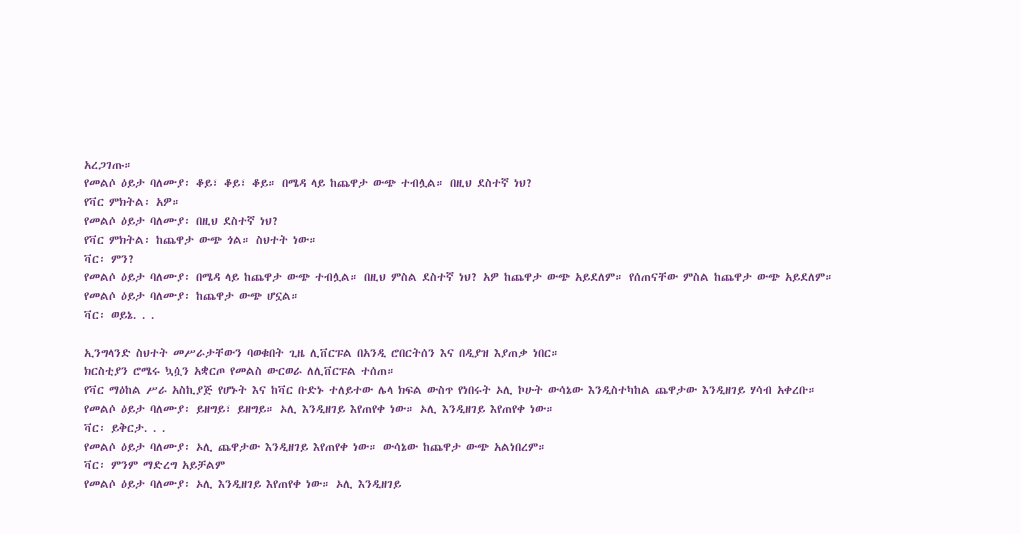አረጋገጡ።
የመልሶ ዕይታ ባለሙያ፡ ቆይ፣ ቆይ፣ ቆይ። በሜዳ ላይ ከጨዋታ ውጭ ተብሏል። በዚህ ደስተኛ ነህ?
የቫር ምክትል፡ አዎ።
የመልሶ ዕይታ ባለሙያ፡ በዚህ ደስተኛ ነህ?
የቫር ምክትል፡ ከጨዋታ ውጭ ጎል። ስህተት ነው።
ቫር፡ ምን?
የመልሶ ዕይታ ባለሙያ፡ በሜዳ ላይ ከጨዋታ ውጭ ተብሏል። በዚህ ምስል ደስተኛ ነህ? አዎ ከጨዋታ ውጭ አይደለም። የሰጠናቸው ምስል ከጨዋታ ውጭ አይደለም።
የመልሶ ዕይታ ባለሙያ፡ ከጨዋታ ውጭ ሆኗል።
ቫር፡ ወይኔ. . .

ኢንግላንድ ስህተት መሥራታቸውን ባወቁበት ጊዜ ሊቨርፑል በአንዲ ሮበርትሰን እና በዲያዝ እያጠቃ ነበር።
ክርስቲያን ሮሜሩ ኳሷን አቋርጦ የመልስ ውርወራ ለሊቨርፑል ተሰጠ።
የቫር ማዕከል ሥራ አስኪያጅ የሆኑት እና ከቫር ቡድኑ ተለይተው ሌላ ክፍል ውስጥ የነበሩት ኦሊ ኮሁት ውሳኔው እንዲስተካከል ጨዋታው እንዲዘገይ ሃሳብ አቀረቡ።
የመልሶ ዕይታ ባለሙያ፡ ይዘግይ፣ ይዘግይ። ኦሊ እንዲዘገይ እየጠየቀ ነው። ኦሊ እንዲዘገይ እየጠየቀ ነው።
ቫር፡ ይቅርታ. . .
የመልሶ ዕይታ ባለሙያ፡ ኦሊ ጨዋታው እንዲዘገይ እየጠየቀ ነው። ውሳኔው ከጨዋታ ውጭ አልነበረም።
ቫር፡ ምንም ማድረግ አይቻልም
የመልሶ ዕይታ ባለሙያ፡ ኦሊ እንዲዘገይ እየጠየቀ ነው። ኦሊ እንዲዘገይ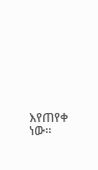እየጠየቀ ነው።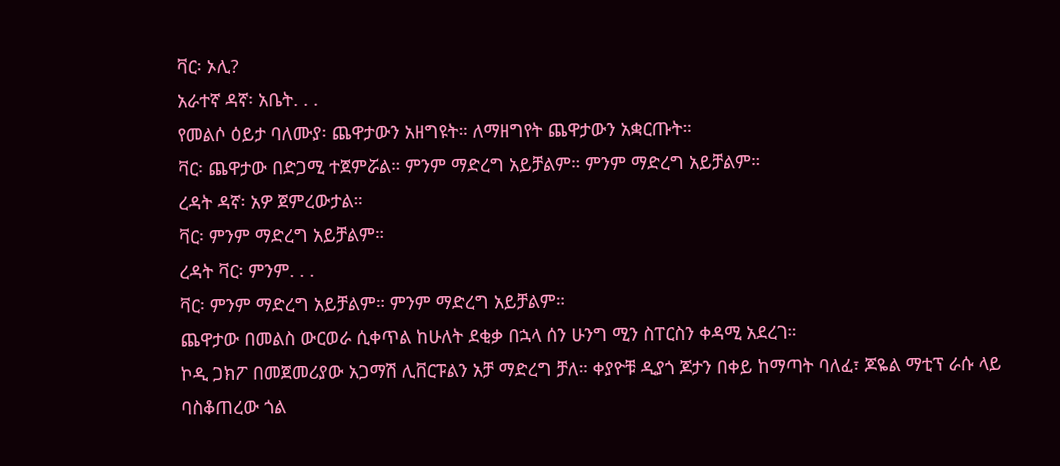ቫር፡ ኦሊ?
አራተኛ ዳኛ፡ አቤት. . .
የመልሶ ዕይታ ባለሙያ፡ ጨዋታውን አዘግዩት። ለማዘግየት ጨዋታውን አቋርጡት።
ቫር፡ ጨዋታው በድጋሚ ተጀምሯል። ምንም ማድረግ አይቻልም። ምንም ማድረግ አይቻልም።
ረዳት ዳኛ፡ አዎ ጀምረውታል።
ቫር፡ ምንም ማድረግ አይቻልም።
ረዳት ቫር፡ ምንም. . .
ቫር፡ ምንም ማድረግ አይቻልም። ምንም ማድረግ አይቻልም።
ጨዋታው በመልስ ውርወራ ሲቀጥል ከሁለት ደቂቃ በኋላ ሰን ሁንግ ሚን ስፐርስን ቀዳሚ አደረገ።
ኮዲ ጋክፖ በመጀመሪያው አጋማሽ ሊቨርፑልን አቻ ማድረግ ቻለ። ቀያዮቹ ዲያጎ ጆታን በቀይ ከማጣት ባለፈ፣ ጆዬል ማቲፕ ራሱ ላይ ባስቆጠረው ጎል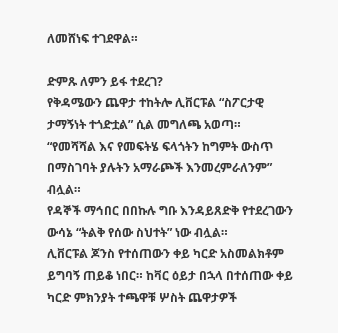ለመሸነፍ ተገደዋል።

ድምጹ ለምን ይፋ ተደረገ?
የቅዳሜውን ጨዋታ ተከትሎ ሊቨርፑል “ስፖርታዊ ታማኝነት ተጎድቷል” ሲል መግለጫ አወጣ።
“የመሻሻል እና የመፍትሄ ፍላጎትን ከግምት ውስጥ በማስገባት ያሉትን አማራጮች እንመረምራለንም” ብሏል።
የዳኞች ማኅበር በበኩሉ ግቡ እንዳይጸድቅ የተደረገውን ውሳኔ “ትልቅ የሰው ስህተት” ነው ብሏል።
ሊቨርፑል ጆንስ የተሰጠውን ቀይ ካርድ አስመልክቶም ይግባኝ ጠይቆ ነበር። ከቫር ዕይታ በኋላ በተሰጠው ቀይ ካርድ ምክንያት ተጫዋቹ ሦስት ጨዋታዎች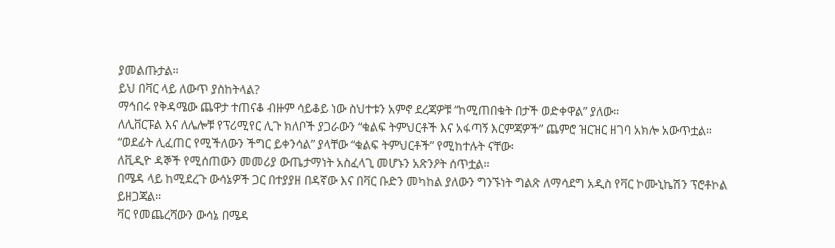ያመልጡታል።
ይህ በቫር ላይ ለውጥ ያስከትላል?
ማኅበሩ የቅዳሜው ጨዋታ ተጠናቆ ብዙም ሳይቆይ ነው ስህተቱን አምኖ ደረጃዎቹ “ከሚጠበቁት በታች ወድቀዋል” ያለው።
ለሊቨርፑል እና ለሌሎቹ የፕሪሚየር ሊጉ ክለቦች ያጋራውን “ቁልፍ ትምህርቶች እና አፋጣኝ እርምጃዎች” ጨምሮ ዝርዝር ዘገባ አክሎ አውጥቷል።
“ወደፊት ሊፈጠር የሚችለውን ችግር ይቀንሳል” ያላቸው “ቁልፍ ትምህርቶች” የሚከተሉት ናቸው፡
ለቪዲዮ ዳኞች የሚሰጠውን መመሪያ ውጤታማነት አስፈላጊ መሆኑን አጽንዖት ሰጥቷል።
በሜዳ ላይ ከሚደረጉ ውሳኔዎች ጋር በተያያዘ በዳኛው እና በቫር ቡድን መካከል ያለውን ግንኙነት ግልጽ ለማሳደግ አዲስ የቫር ኮሙኒኬሽን ፕሮቶኮል ይዘጋጃል።
ቫር የመጨረሻውን ውሳኔ በሜዳ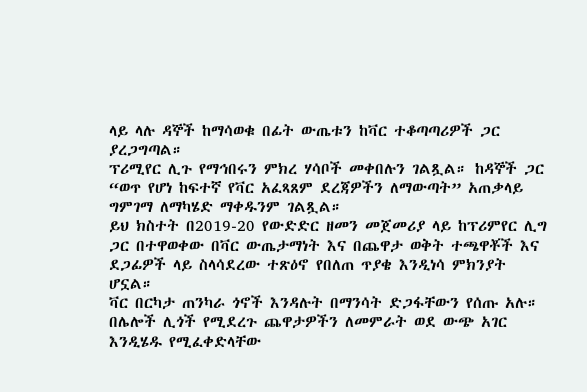ላይ ላሉ ዳኞች ከማሳወቁ በፊት ውጤቱን ከቫር ተቆጣጣሪዎች ጋር ያረጋግጣል።
ፕሪሚየር ሊጉ የማኅበሩን ምክረ ሃሳቦች መቀበሉን ገልጿል። ከዳኞች ጋር “ወጥ የሆነ ከፍተኛ የቫር አፈጻጸም ደረጃዎችን ለማውጣት” አጠቃላይ ግምገማ ለማካሄድ ማቀዱንም ገልጿል።
ይህ ክስተት በ2019-20 የውድድር ዘመን መጀመሪያ ላይ ከፕሪምየር ሊግ ጋር በተዋወቀው በቫር ውጤታማነት እና በጨዋታ ወቅት ተጫዋቾች እና ደጋፊዎች ላይ ስላሳደረው ተጽዕኖ የበለጠ ጥያቄ እንዲነሳ ምክንያት ሆኗል።
ቫር በርካታ ጠንካራ ጎኖች እንዳሉት በማንሳት ድጋፋቸውን የሰጡ አሉ።
በሌሎች ሊጎች የሚደረጉ ጨዋታዎችን ለመምራት ወደ ውጭ አገር እንዲሄዱ የሚፈቀድላቸው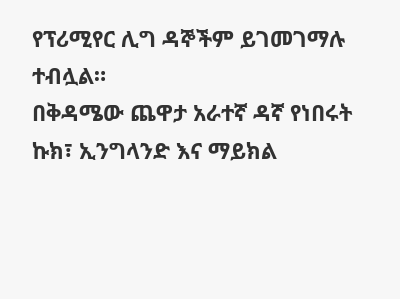የፕሪሚየር ሊግ ዳኞችም ይገመገማሉ ተብሏል።
በቅዳሜው ጨዋታ አራተኛ ዳኛ የነበሩት ኩክ፣ ኢንግላንድ እና ማይክል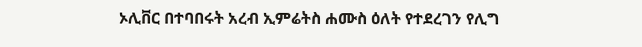ኦሊቨር በተባበሩት አረብ ኢምሬትስ ሐሙስ ዕለት የተደረገን የሊግ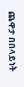ጨዋታ በበላይነት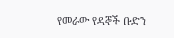የመራው የዳኞች ቡድን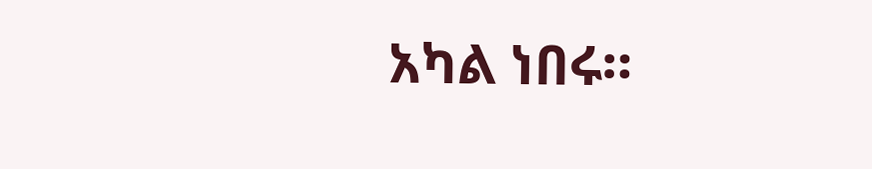አካል ነበሩ።